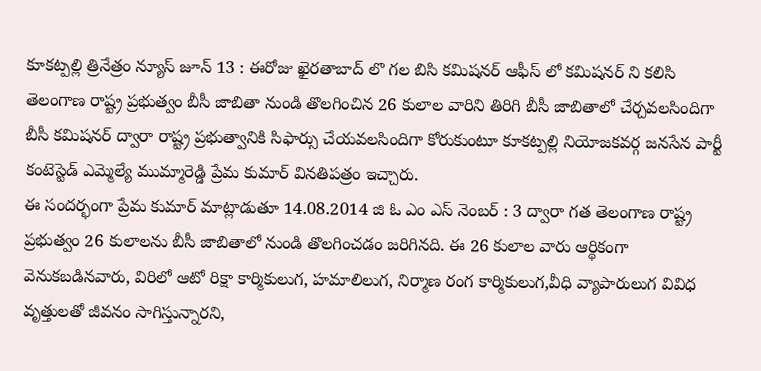కూకట్పల్లి త్రినేత్రం న్యూస్ జూన్ 13 : ఈరోజు ఖైరతాబాద్ లొ గల బిసి కమిషనర్ ఆఫీస్ లో కమిషనర్ ని కలిసి తెలంగాణ రాష్ట్ర ప్రభుత్వం బీసీ జాబితా నుండి తొలగించిన 26 కులాల వారిని తిరిగి బీసీ జాబితాలో చేర్చవలసిందిగా బీసీ కమిషనర్ ద్వారా రాష్ట్ర ప్రభుత్వానికి సిఫార్సు చేయవలసిందిగా కోరుకుంటూ కూకట్పల్లి నియోజకవర్గ జనసేన పార్టీ కంటెస్టెడ్ ఎమ్మెల్యే ముమ్మారెడ్డి ప్రేమ కుమార్ వినతిపత్రం ఇచ్చారు.
ఈ సందర్భంగా ప్రేమ కుమార్ మాట్లాడుతూ 14.08.2014 జి ఓ ఎం ఎస్ నెంబర్ : 3 ద్వారా గత తెలంగాణ రాష్ట్ర ప్రభుత్వం 26 కులాలను బీసీ జాబితాలో నుండి తొలగించడం జరిగినది. ఈ 26 కులాల వారు ఆర్థికంగా వెనుకబడినవారు, విరిలో ఆటో రిక్షా కార్మికులుగ, హమాలిలుగ, నిర్మాణ రంగ కార్మికులుగ,వీధి వ్యాపారులుగ వివిధ వృత్తులతో జీవనం సాగిస్తున్నారని,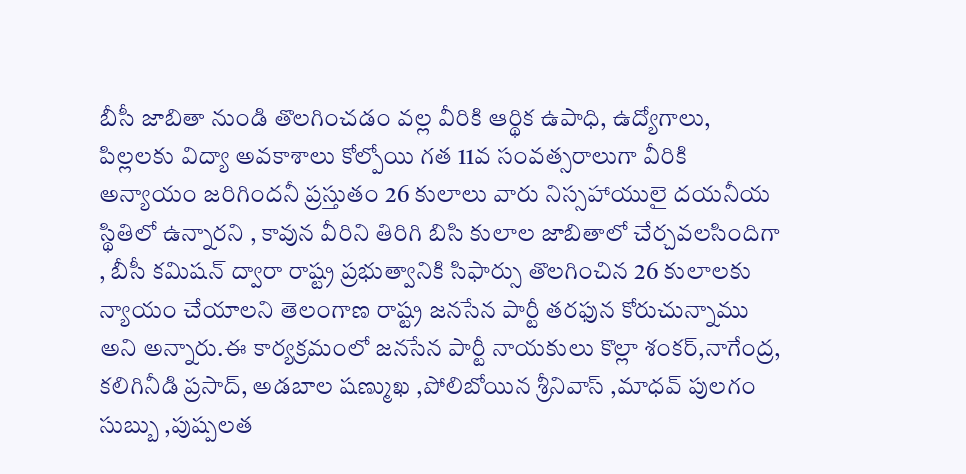బీసీ జాబితా నుండి తొలగించడం వల్ల వీరికి ఆర్థిక ఉపాధి, ఉద్యోగాలు, పిల్లలకు విద్యా అవకాశాలు కోల్పోయి గత 11వ సంవత్సరాలుగా వీరికి అన్యాయం జరిగిందనీ ప్రస్తుతం 26 కులాలు వారు నిస్సహాయులై దయనీయ స్థితిలో ఉన్నారని , కావున వీరిని తిరిగి బిసి కులాల జాబితాలో చేర్చవలసిందిగా , బీసీ కమిషన్ ద్వారా రాష్ట్ర ప్రభుత్వానికి సిఫార్సు తొలగించిన 26 కులాలకు న్యాయం చేయాలని తెలంగాణ రాష్ట్ర జనసేన పార్టీ తరఫున కోరుచున్నాము అని అన్నారు.ఈ కార్యక్రమంలో జనసేన పార్టీ నాయకులు కొల్లా శంకర్,నాగేంద్ర, కలిగినీడి ప్రసాద్, అడబాల షణ్ముఖ ,పోలిబోయిన శ్రీనివాస్ ,మాధవ్ పులగం సుబ్బు ,పుష్పలత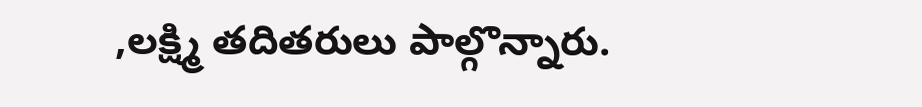,లక్ష్మి తదితరులు పాల్గొన్నారు.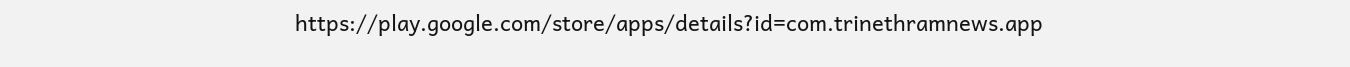https://play.google.com/store/apps/details?id=com.trinethramnews.app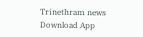Trinethram news
Download App